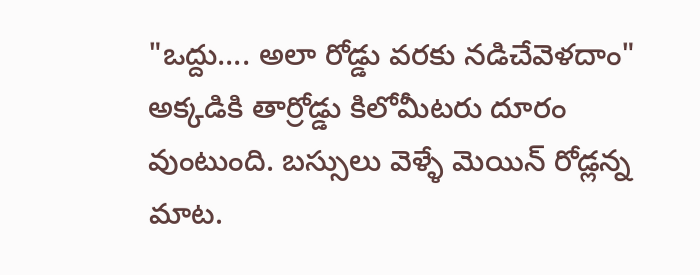"ఒద్దు.... అలా రోడ్డు వరకు నడిచేవెళదాం"
అక్కడికి తార్రోడ్డు కిలోమీటరు దూరం వుంటుంది. బస్సులు వెళ్ళే మెయిన్ రోడ్లన్న మాట.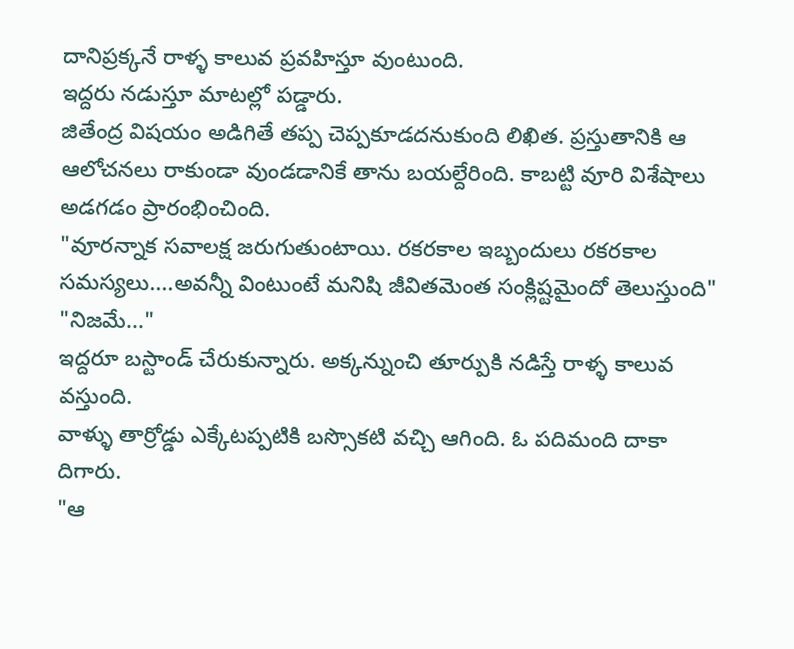దానిప్రక్కనే రాళ్ళ కాలువ ప్రవహిస్తూ వుంటుంది.
ఇద్దరు నడుస్తూ మాటల్లో పడ్డారు.
జితేంద్ర విషయం అడిగితే తప్ప చెప్పకూడదనుకుంది లిఖిత. ప్రస్తుతానికి ఆ ఆలోచనలు రాకుండా వుండడానికే తాను బయల్దేరింది. కాబట్టి వూరి విశేషాలు అడగడం ప్రారంభించింది.
"వూరన్నాక సవాలక్ష జరుగుతుంటాయి. రకరకాల ఇబ్బందులు రకరకాల సమస్యలు....అవన్నీ వింటుంటే మనిషి జీవితమెంత సంక్లిష్టమైందో తెలుస్తుంది"
"నిజమే..."
ఇద్దరూ బస్టాండ్ చేరుకున్నారు. అక్కన్నుంచి తూర్పుకి నడిస్తే రాళ్ళ కాలువ వస్తుంది.
వాళ్ళు తార్రోడ్డు ఎక్కేటప్పటికి బస్సొకటి వచ్చి ఆగింది. ఓ పదిమంది దాకా దిగారు.
"ఆ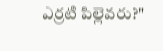ఎర్రటి పిల్లెవరు?"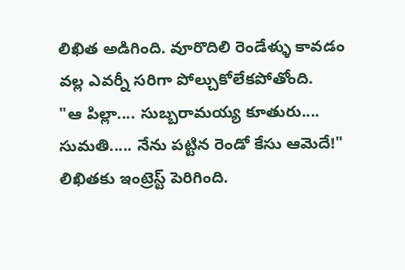లిఖిత అడిగింది. వూరొదిలి రెండేళ్ళు కావడం వల్ల ఎవర్నీ సరిగా పోల్చుకోలేకపోతోంది.
"ఆ పిల్లా.... సుబ్బరామయ్య కూతురు.... సుమతి..... నేను పట్టిన రెండో కేసు ఆమెదే!"
లిఖితకు ఇంట్రెస్ట్ పెరిగింది.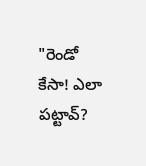"రెండో కేసా! ఎలా పట్టావ్?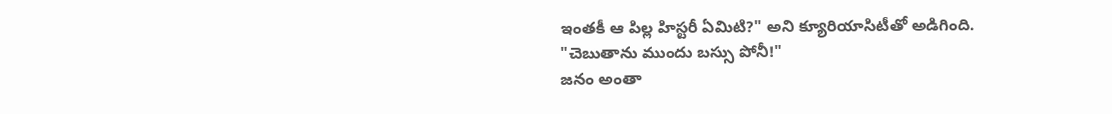ఇంతకీ ఆ పిల్ల హిస్టరీ ఏమిటి?" అని క్యూరియాసిటీతో అడిగింది.
"చెబుతాను ముందు బస్సు పోనీ!"
జనం అంతా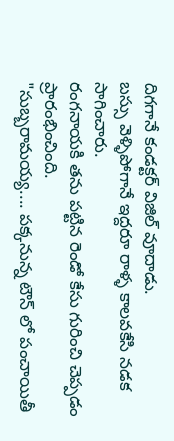దిగగానే కండక్టర్ విజిల్ వూదాడు.
బస్సు వెళ్ళిపోగానే ఇద్దరూ రాళ్ళ కాలవకేసి నడక సాగించారు.
రంగనాయకి తను పట్టిన రెండో కేసు గురించి చెప్పడం ప్రారంభించింది.
"సుబ్బరామయ్య.... పక్కనున్న టౌన్ లో పంచాయితీ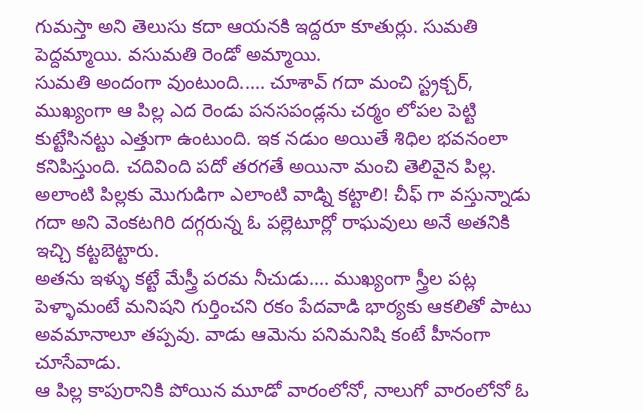గుమస్తా అని తెలుసు కదా ఆయనకి ఇద్దరూ కూతుర్లు. సుమతి పెద్దమ్మాయి. వసుమతి రెండో అమ్మాయి.
సుమతి అందంగా వుంటుంది..... చూశావ్ గదా మంచి స్ట్రక్చర్, ముఖ్యంగా ఆ పిల్ల ఎద రెండు పనసపండ్లను చర్మం లోపల పెట్టి కుట్టేసినట్టు ఎత్తుగా ఉంటుంది. ఇక నడుం అయితే శిధిల భవనంలా కనిపిస్తుంది. చదివింది పదో తరగతే అయినా మంచి తెలివైన పిల్ల.
అలాంటి పిల్లకు మొగుడిగా ఎలాంటి వాడ్ని కట్టాలి! చీఫ్ గా వస్తున్నాడు గదా అని వెంకటగిరి దగ్గరున్న ఓ పల్లెటూర్లో రాఘవులు అనే అతనికి ఇచ్చి కట్టబెట్టారు.
అతను ఇళ్ళు కట్టే మేస్త్రీ పరమ నీచుడు.... ముఖ్యంగా స్త్రీల పట్ల పెళ్ళామంటే మనిషని గుర్తించని రకం పేదవాడి భార్యకు ఆకలితో పాటు అవమానాలూ తప్పవు. వాడు ఆమెను పనిమనిషి కంటే హీనంగా చూసేవాడు.
ఆ పిల్ల కాపురానికి పోయిన మూడో వారంలోనో, నాలుగో వారంలోనో ఓ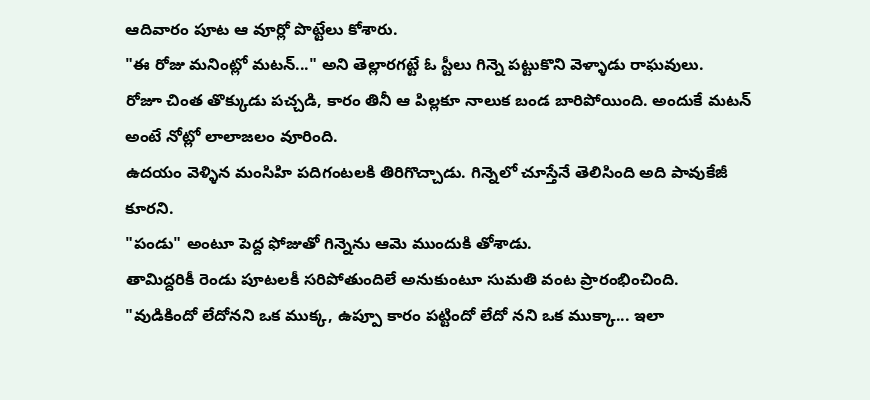ఆదివారం పూట ఆ వూర్లో పొట్టేలు కోశారు.
"ఈ రోజు మనింట్లో మటన్..." అని తెల్లారగట్టే ఓ స్టీలు గిన్నె పట్టుకొని వెళ్ళాడు రాఘవులు.
రోజూ చింత తొక్కుడు పచ్చడి, కారం తినీ ఆ పిల్లకూ నాలుక బండ బారిపోయింది. అందుకే మటన్ అంటే నోట్లో లాలాజలం వూరింది.
ఉదయం వెళ్ళిన మంసిహి పదిగంటలకి తిరిగొచ్చాడు. గిన్నెలో చూస్తేనే తెలిసింది అది పావుకేజీ కూరని.
"పండు" అంటూ పెద్ద ఫోజుతో గిన్నెను ఆమె ముందుకి తోశాడు.
తామిద్దరికీ రెండు పూటలకీ సరిపోతుందిలే అనుకుంటూ సుమతి వంట ప్రారంభించింది.
"వుడికిందో లేదోనని ఒక ముక్క, ఉప్పూ కారం పట్టిందో లేదో నని ఒక ముక్కా... ఇలా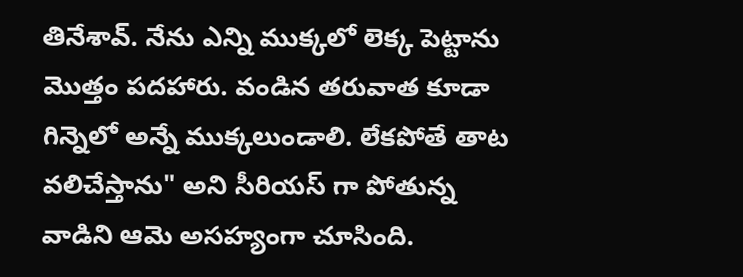తినేశావ్. నేను ఎన్ని ముక్కలో లెక్క పెట్టాను మొత్తం పదహారు. వండిన తరువాత కూడా గిన్నెలో అన్నే ముక్కలుండాలి. లేకపోతే తాట వలిచేస్తాను" అని సీరియస్ గా పోతున్న వాడిని ఆమె అసహ్యంగా చూసింది.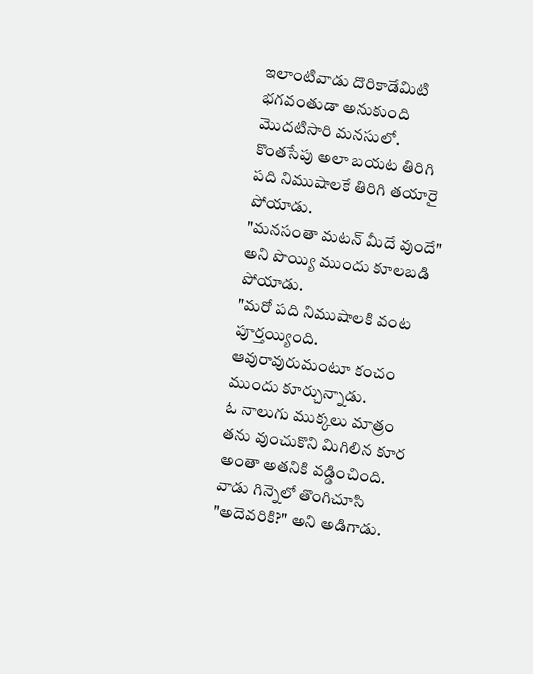ఇలాంటివాడు దొరికాడేమిటి భగవంతుడా అనుకుంది మొదటిసారి మనసులో.
కొంతసేపు అలా బయట తిరిగి పది నిముషాలకే తిరిగి తయారై పోయాడు.
"మనసంతా మటన్ మీదే వుందే" అని పొయ్యి ముందు కూలబడి పోయాడు.
"మరో పది నిముషాలకి వంట పూర్తయ్యింది. ఆవురావురుమంటూ కంచం ముందు కూర్చున్నాడు.
ఓ నాలుగు ముక్కలు మాత్రం తను వుంచుకొని మిగిలిన కూర అంతా అతనికి వడ్డించింది.
వాడు గిన్నెలో తొంగిచూసి "అదెవరికి?" అని అడిగాడు.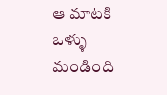ఆ మాటకి ఒళ్ళు మండింది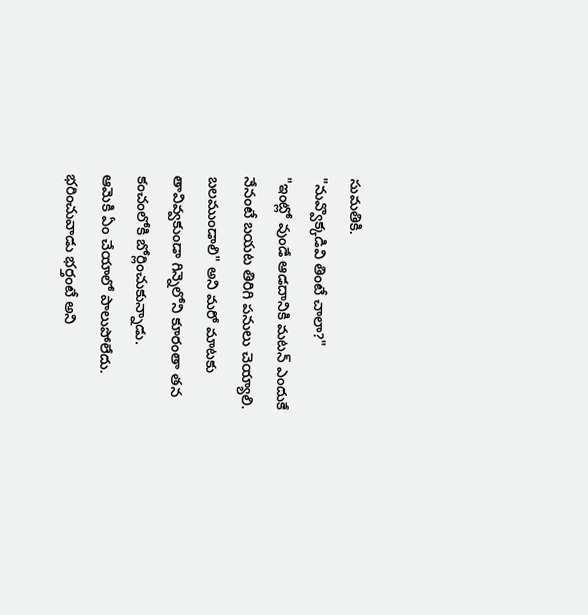సుమతికి.
"నువ్వొక్కడివి తింటే చాలా?"
"ఇంట్లో వుండే ఆడదానికి మటన్ ఎందుకే నేనంటే బయట తిరిగి పనులు చెయ్యాలి. బలముండాలి" అని మరో మాటకు తావివ్వకుండా గిన్నెలోని కూరంతా తన కంచంలోకి బోర్లించుకున్నాడు.
ఆమెకి ఏం చేయాలో పాలుపోలేదు. భరించువాడు భర్తంటే అని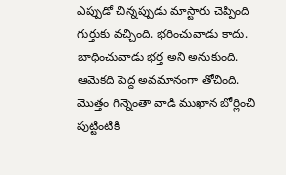ఎప్పుడో చిన్నప్పుడు మాస్టారు చెప్పింది గుర్తుకు వచ్చింది. భరించువాడు కాదు. బాధించువాడు భర్త అని అనుకుంది.
ఆమెకది పెద్ద అవమానంగా తోచింది. మొత్తం గిన్నెంతా వాడి ముఖాన బోర్లించి పుట్టింటికి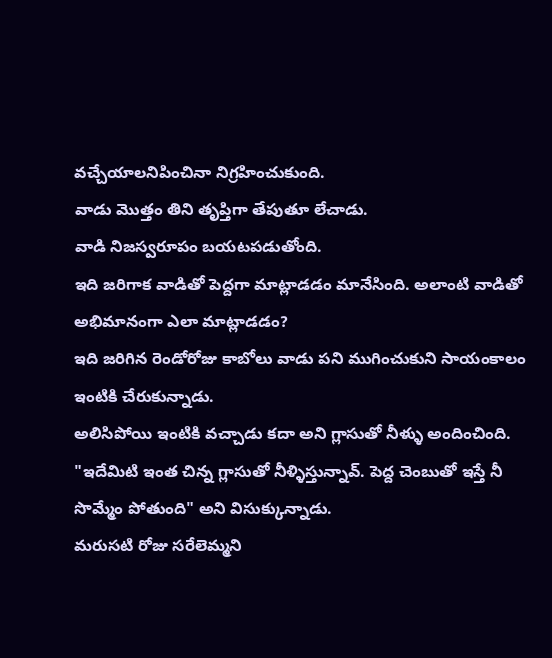వచ్చేయాలనిపించినా నిగ్రహించుకుంది.
వాడు మొత్తం తిని తృప్తిగా తేపుతూ లేచాడు.
వాడి నిజస్వరూపం బయటపడుతోంది.
ఇది జరిగాక వాడితో పెద్దగా మాట్లాడడం మానేసింది. అలాంటి వాడితో అభిమానంగా ఎలా మాట్లాడడం?
ఇది జరిగిన రెండోరోజు కాబోలు వాడు పని ముగించుకుని సాయంకాలం ఇంటికి చేరుకున్నాడు.
అలిసిపోయి ఇంటికి వచ్చాడు కదా అని గ్లాసుతో నీళ్ళు అందించింది.
"ఇదేమిటి ఇంత చిన్న గ్లాసుతో నీళ్ళిస్తున్నావ్. పెద్ద చెంబుతో ఇస్తే నీ సొమ్మేం పోతుంది" అని విసుక్కున్నాడు.
మరుసటి రోజు సరేలెమ్మని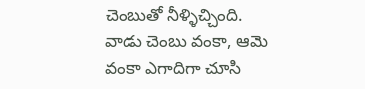చెంబుతో నీళ్ళిచ్చింది. వాడు చెంబు వంకా, ఆమె వంకా ఎగాదిగా చూసి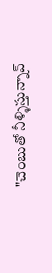"చెంబుతో నీళ్ళిస్తున్నావ్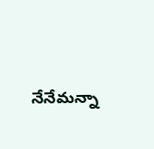నేనేమన్నా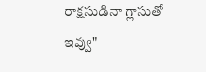రాక్షసుడినా గ్లాసుతో ఇవ్వు"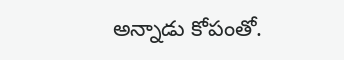అన్నాడు కోపంతో.